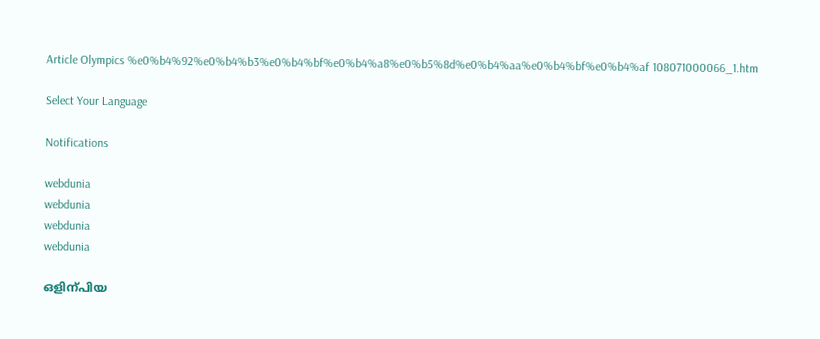Article Olympics %e0%b4%92%e0%b4%b3%e0%b4%bf%e0%b4%a8%e0%b5%8d%e0%b4%aa%e0%b4%bf%e0%b4%af 108071000066_1.htm

Select Your Language

Notifications

webdunia
webdunia
webdunia
webdunia

ഒളിന്പിയ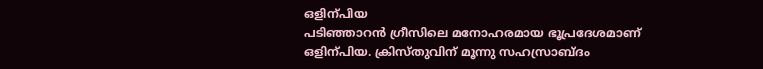ഒളിന്പിയ
പടിഞ്ഞാറന്‍ ഗ്രീസിലെ മനോഹരമായ ഭൂപ്രദേശമാണ് ഒളിന്പിയ. ക്രിസ്തുവിന് മൂന്നു സഹസ്രാബ്ദം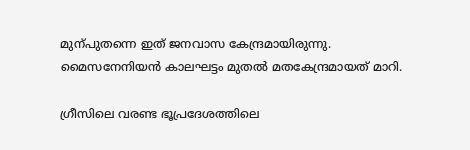മുന്പുതന്നെ ഇത് ജനവാസ കേന്ദ്രമായിരുന്നു. മൈസനേനിയന്‍ കാലഘട്ടം മുതല്‍ മതകേന്ദ്രമായത് മാറി.

ഗ്രീസിലെ വരണ്ട ഭൂപ്രദേശത്തിലെ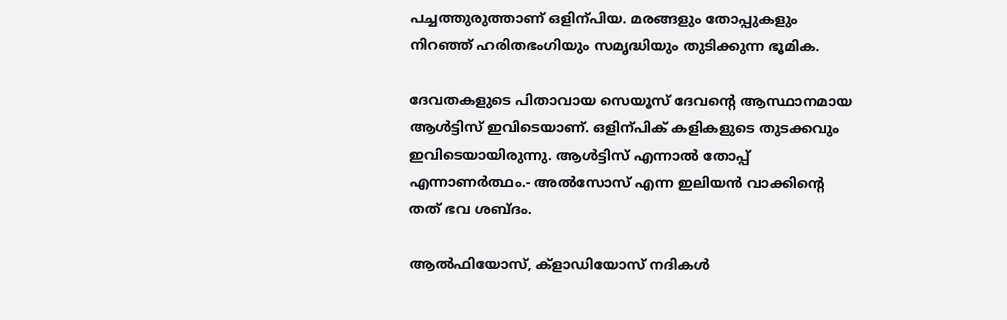പച്ചത്തുരുത്താണ് ഒളിന്പിയ. മരങ്ങളും തോപ്പുകളും നിറഞ്ഞ് ഹരിതഭംഗിയും സമൃദ്ധിയും തുടിക്കുന്ന ഭൂമിക.

ദേവതകളുടെ പിതാവായ സെയൂസ് ദേവന്‍റെ ആസ്ഥാനമായ ആള്‍ട്ടിസ് ഇവിടെയാണ്. ഒളിന്പിക് കളികളുടെ തുടക്കവും ഇവിടെയായിരുന്നു. ആള്‍ട്ടിസ് എന്നാല്‍ തോപ്പ് എന്നാണര്‍ത്ഥം.- അല്‍സോസ് എന്ന ഇലിയന്‍ വാക്കിന്‍റെ തത് ഭവ ശബ്ദം.

ആല്‍ഫിയോസ്, ക്ളാഡിയോസ് നദികള്‍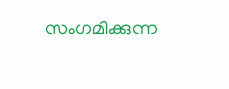സംഗമിക്കുന്ന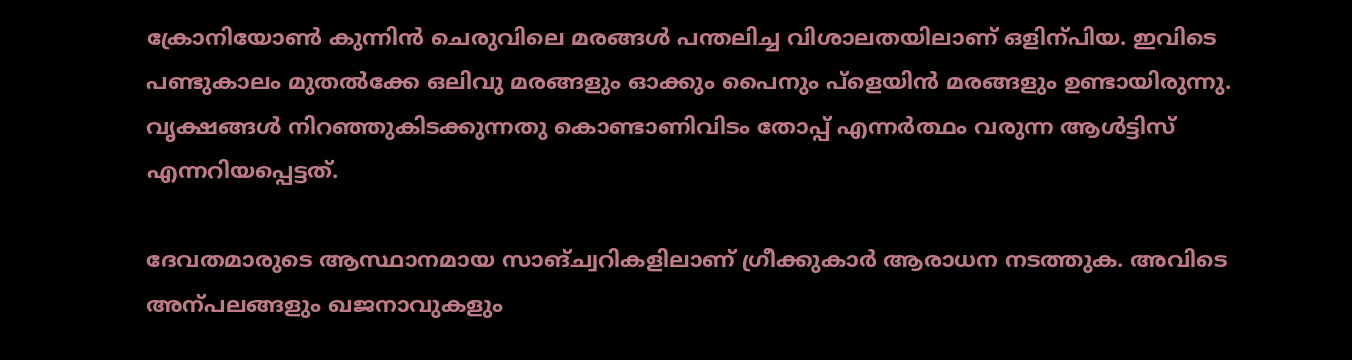ക്രോനിയോണ്‍ കുന്നിന്‍ ചെരുവിലെ മരങ്ങള്‍ പന്തലിച്ച വിശാലതയിലാണ് ഒളിന്പിയ. ഇവിടെ പണ്ടുകാലം മുതല്‍ക്കേ ഒലിവു മരങ്ങളും ഓക്കും പൈനും പ്ളെയിന്‍ മരങ്ങളും ഉണ്ടായിരുന്നു. വൃക്ഷങ്ങള്‍ നിറഞ്ഞുകിടക്കുന്നതു കൊണ്ടാണിവിടം തോപ്പ് എന്നര്‍ത്ഥം വരുന്ന ആള്‍ട്ടിസ് എന്നറിയപ്പെട്ടത്.

ദേവതമാരുടെ ആസ്ഥാനമായ സാങ്ച്വറികളിലാണ് ഗ്രീക്കുകാര്‍ ആരാധന നടത്തുക. അവിടെ അന്പലങ്ങളും ഖജനാവുകളും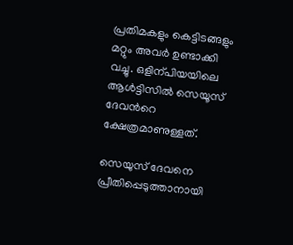പ്രതിമകളും കെട്ടിടങ്ങളും മറ്റും അവര്‍ ഉണ്ടാക്കി വച്ചു. ഒളിന്പിയയിലെ ആള്‍ട്ടിസില്‍ സെയൂസ് ദേവന്‍റെ ക്ഷേത്രമാണുള്ളത്.

സെയുസ് ദേവനെ പ്രീതിപ്പെടുത്താനായി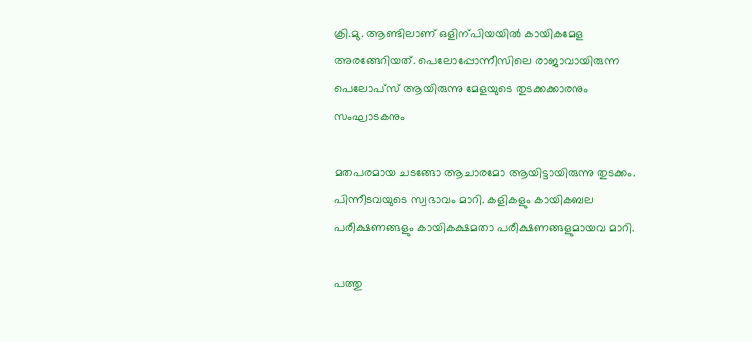ക്രി.മു. ആണ്ടിലാണ് ഒളിന്പിയയില്‍ കായികമേള അരങ്ങേറിയത്. പെലോപ്പോന്നീസിലെ രാജാവായിരുന്ന പെലോപ്സ് ആയിരുന്നു മേളയുടെ തുടക്കക്കാരനും സംഘാടകനും

മതപരമായ ചടങ്ങോ ആചാരമോ ആയിട്ടായിരുന്നു തുടക്കം. പിന്നീടവയുടെ സ്വഭാവം മാറി. കളികളും കായികബല പരീക്ഷണങ്ങളും കായികക്ഷമതാ പരീക്ഷണങ്ങളുമായവ മാറി.

പത്തു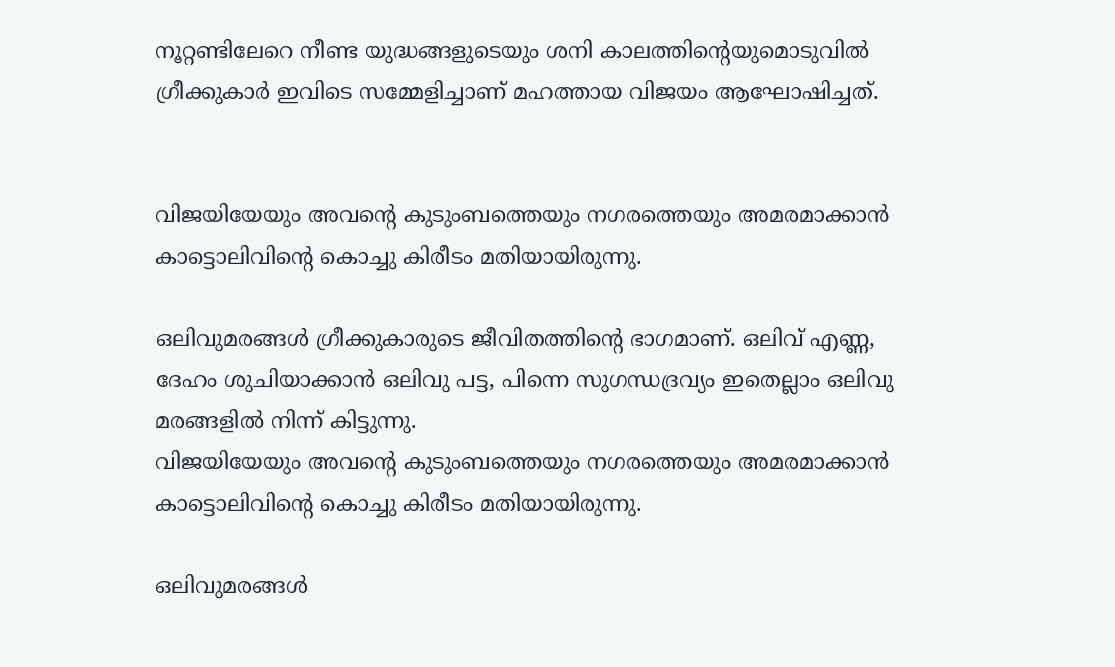നൂറ്റണ്ടിലേറെ നീണ്ട യുദ്ധങ്ങളുടെയും ശനി കാലത്തിന്‍റെയുമൊടുവില്‍ ഗ്രീക്കുകാര്‍ ഇവിടെ സമ്മേളിച്ചാണ് മഹത്തായ വിജയം ആഘോഷിച്ചത്.


വിജയിയേയും അവന്‍റെ കുടുംബത്തെയും നഗരത്തെയും അമരമാക്കാന്‍ കാട്ടൊലിവിന്‍റെ കൊച്ചു കിരീടം മതിയായിരുന്നു.

ഒലിവുമരങ്ങള്‍ ഗ്രീക്കുകാരുടെ ജീവിതത്തിന്‍റെ ഭാഗമാണ്. ഒലിവ് എണ്ണ, ദേഹം ശുചിയാക്കാന്‍ ഒലിവു പട്ട, പിന്നെ സുഗന്ധദ്രവ്യം ഇതെല്ലാം ഒലിവു മരങ്ങളില്‍ നിന്ന് കിട്ടുന്നു.
വിജയിയേയും അവന്‍റെ കുടുംബത്തെയും നഗരത്തെയും അമരമാക്കാന്‍ കാട്ടൊലിവിന്‍റെ കൊച്ചു കിരീടം മതിയായിരുന്നു.

ഒലിവുമരങ്ങള്‍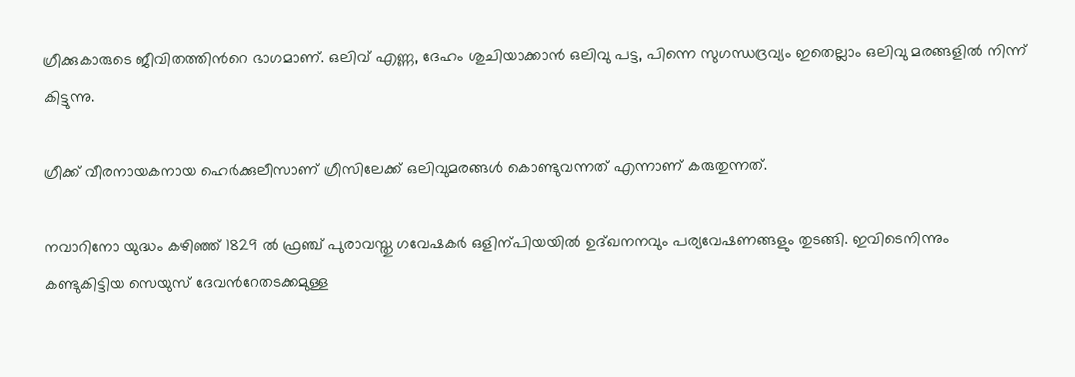ഗ്രീക്കുകാരുടെ ജീവിതത്തിന്‍റെ ഭാഗമാണ്. ഒലിവ് എണ്ണ, ദേഹം ശുചിയാക്കാന്‍ ഒലിവു പട്ട, പിന്നെ സുഗന്ധദ്രവ്യം ഇതെല്ലാം ഒലിവു മരങ്ങളില്‍ നിന്ന് കിട്ടുന്നു.

ഗ്രീക്ക് വീരനായകനായ ഹെര്‍ക്കുലീസാണ് ഗ്രീസിലേക്ക് ഒലിവുമരങ്ങള്‍ കൊണ്ടുവന്നത് എന്നാണ് കരുതുന്നത്.

നവാറിനോ യുദ്ധം കഴിഞ്ഞ് 1829 ല്‍ ഫ്രഞ്ച് പുരാവസ്തു ഗവേഷകര്‍ ഒളിന്പിയയില്‍ ഉദ്ഖനനവും പര്യവേഷണങ്ങളും തുടങ്ങി. ഇവിടെനിന്നും കണ്ടുകിട്ടിയ സെയുസ് ദേവന്‍റേതടക്കമുള്ള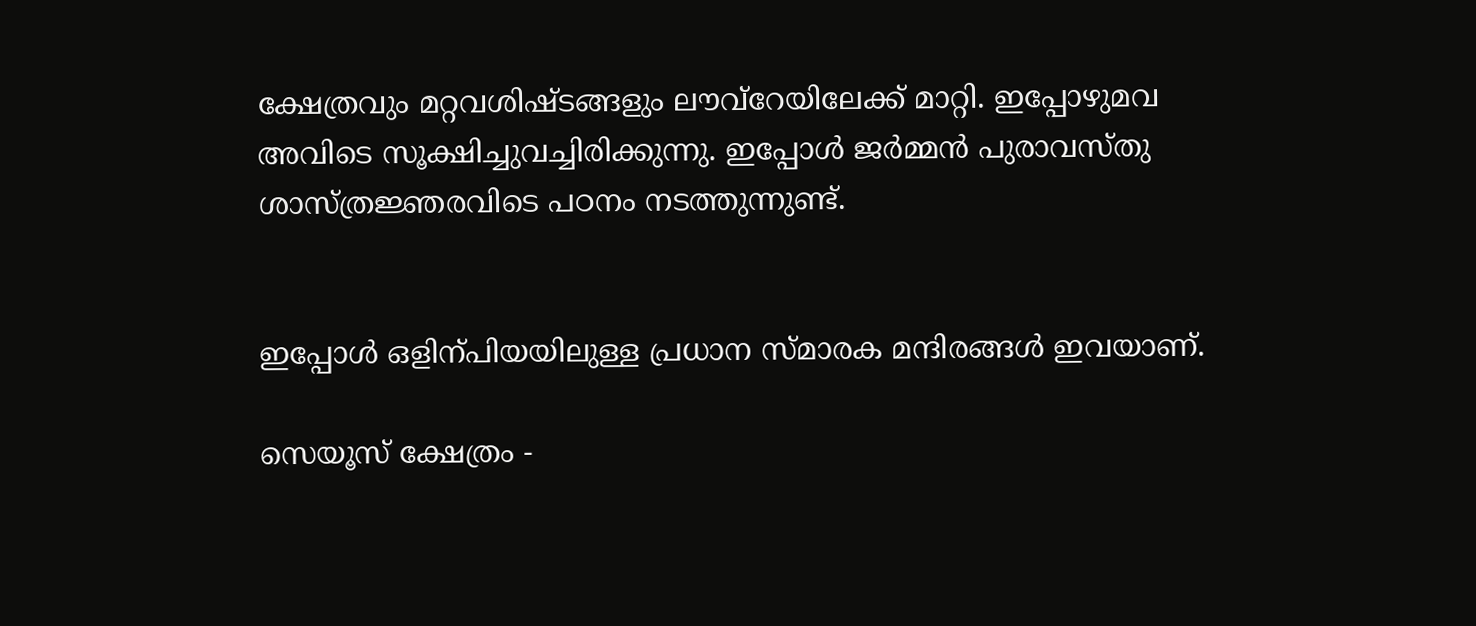ക്ഷേത്രവും മറ്റവശിഷ്ടങ്ങളും ലൗവ്റേയിലേക്ക് മാറ്റി. ഇപ്പോഴുമവ അവിടെ സൂക്ഷിച്ചുവച്ചിരിക്കുന്നു. ഇപ്പോള്‍ ജര്‍മ്മന്‍ പുരാവസ്തു ശാസ്ത്രജ്ഞരവിടെ പഠനം നടത്തുന്നുണ്ട്.


ഇപ്പോള്‍ ഒളിന്പിയയിലുള്ള പ്രധാന സ്മാരക മന്ദിരങ്ങള്‍ ഇവയാണ്.

സെയൂസ് ക്ഷേത്രം -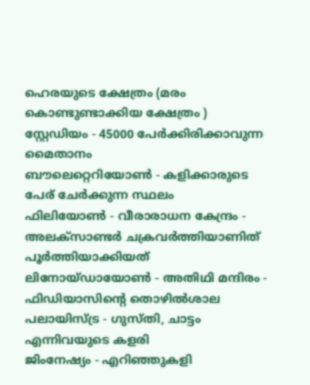ഹെരയുടെ ക്ഷേത്രം (മരം കൊണ്ടുണ്ടാക്കിയ ക്ഷേത്രം )
സ്റ്റേഡിയം - 45000 പേര്‍ക്കിരിക്കാവുന്ന മൈതാനം
ബൗലെറ്റെറിയോണ്‍ - കളിക്കാരുടെ പേര് ചേര്‍ക്കുന്ന സ്ഥലം
ഫിലിയോണ്‍ - വീരാരാധന കേന്ദ്രം - അലക്സാണ്ടര്‍ ചക്രവര്‍ത്തിയാണിത് പൂര്‍ത്തിയാക്കിയത്
ലിനോയ്ഡായോണ്‍ - അതിഥി മന്ദിരം - ഫിഡിയാസിന്‍റെ തൊഴില്‍ശാല
പലായിസ്ട്ര - ഗുസ്തി, ചാട്ടം എന്നിവയുടെ കളരി
ജിംനേഷ്യം - എറിഞ്ഞുകളി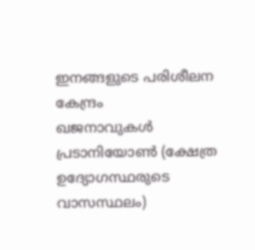ഇനങ്ങളുടെ പരിശീലന കേന്ദ്രം
ഖജനാവുകള്‍
പ്രടാനിയോണ്‍ (ക്ഷേത്ര ഉദ്യോഗസ്ഥരുടെ വാസസ്ഥലം)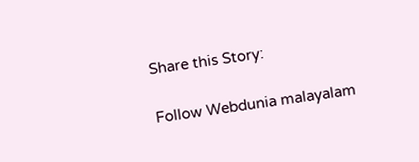Share this Story:

Follow Webdunia malayalam